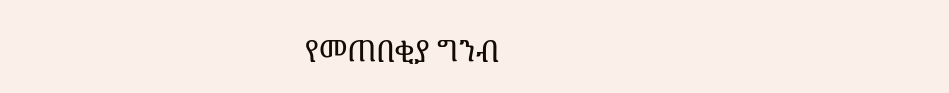የመጠበቂያ ግንብ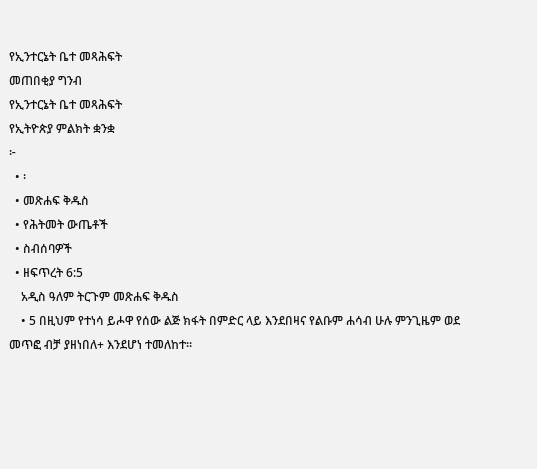የኢንተርኔት ቤተ መጻሕፍት
መጠበቂያ ግንብ
የኢንተርኔት ቤተ መጻሕፍት
የኢትዮጵያ ምልክት ቋንቋ
፦
  • ፡
  • መጽሐፍ ቅዱስ
  • የሕትመት ውጤቶች
  • ስብሰባዎች
  • ዘፍጥረት 6:5
    አዲስ ዓለም ትርጉም መጽሐፍ ቅዱስ
    • 5 በዚህም የተነሳ ይሖዋ የሰው ልጅ ክፋት በምድር ላይ እንደበዛና የልቡም ሐሳብ ሁሉ ምንጊዜም ወደ መጥፎ ብቻ ያዘነበለ+ እንደሆነ ተመለከተ።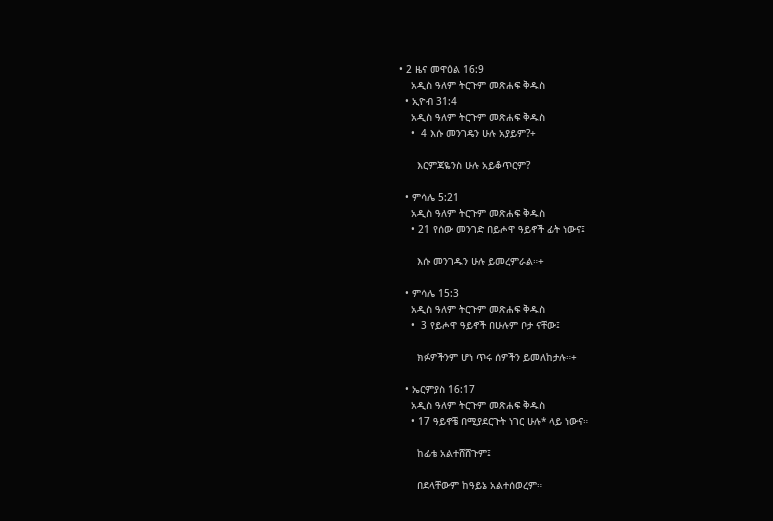• 2 ዜና መዋዕል 16:9
    አዲስ ዓለም ትርጉም መጽሐፍ ቅዱስ
  • ኢዮብ 31:4
    አዲስ ዓለም ትርጉም መጽሐፍ ቅዱስ
    •  4 እሱ መንገዴን ሁሉ አያይም?+

      እርምጃዬንስ ሁሉ አይቆጥርም?

  • ምሳሌ 5:21
    አዲስ ዓለም ትርጉም መጽሐፍ ቅዱስ
    • 21 የሰው መንገድ በይሖዋ ዓይኖች ፊት ነውና፤

      እሱ መንገዱን ሁሉ ይመረምራል።+

  • ምሳሌ 15:3
    አዲስ ዓለም ትርጉም መጽሐፍ ቅዱስ
    •  3 የይሖዋ ዓይኖች በሁሉም ቦታ ናቸው፤

      ክፉዎችንም ሆነ ጥሩ ሰዎችን ይመለከታሉ።+

  • ኤርምያስ 16:17
    አዲስ ዓለም ትርጉም መጽሐፍ ቅዱስ
    • 17 ዓይኖቼ በሚያደርጉት ነገር ሁሉ* ላይ ነውና።

      ከፊቴ አልተሸሸጉም፤

      በደላቸውም ከዓይኔ አልተሰወረም።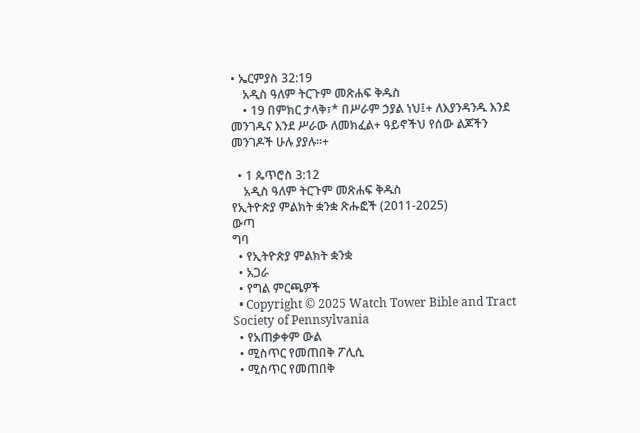• ኤርምያስ 32:19
    አዲስ ዓለም ትርጉም መጽሐፍ ቅዱስ
    • 19 በምክር ታላቅ፣* በሥራም ኃያል ነህ፤+ ለእያንዳንዱ እንደ መንገዱና እንደ ሥራው ለመክፈል+ ዓይኖችህ የሰው ልጆችን መንገዶች ሁሉ ያያሉ።+

  • 1 ጴጥሮስ 3:12
    አዲስ ዓለም ትርጉም መጽሐፍ ቅዱስ
የኢትዮጵያ ምልክት ቋንቋ ጽሑፎች (2011-2025)
ውጣ
ግባ
  • የኢትዮጵያ ምልክት ቋንቋ
  • አጋራ
  • የግል ምርጫዎች
  • Copyright © 2025 Watch Tower Bible and Tract Society of Pennsylvania
  • የአጠቃቀም ውል
  • ሚስጥር የመጠበቅ ፖሊሲ
  • ሚስጥር የመጠበቅ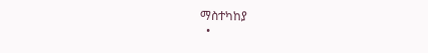ማስተካከያ
  •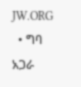JW.ORG
  • ግባ
አጋራ